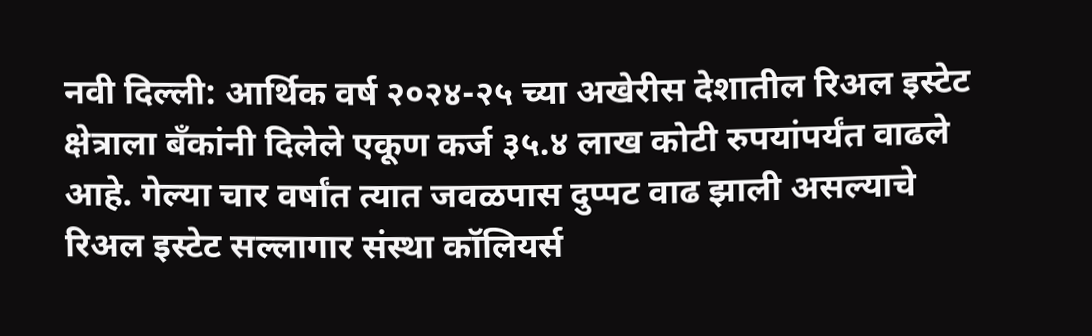नवी दिल्ली: आर्थिक वर्ष २०२४-२५ च्या अखेरीस देशातील रिअल इस्टेट क्षेत्राला बँकांनी दिलेले एकूण कर्ज ३५.४ लाख कोटी रुपयांपर्यंत वाढले आहे. गेल्या चार वर्षांत त्यात जवळपास दुप्पट वाढ झाली असल्याचे रिअल इस्टेट सल्लागार संस्था कॉलियर्स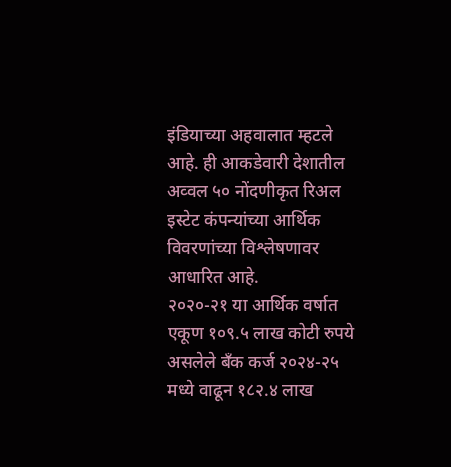इंडियाच्या अहवालात म्हटले आहे. ही आकडेवारी देशातील अव्वल ५० नोंदणीकृत रिअल इस्टेट कंपन्यांच्या आर्थिक विवरणांच्या विश्लेषणावर आधारित आहे.
२०२०-२१ या आर्थिक वर्षात एकूण १०९.५ लाख कोटी रुपये असलेले बँक कर्ज २०२४-२५ मध्ये वाढून १८२.४ लाख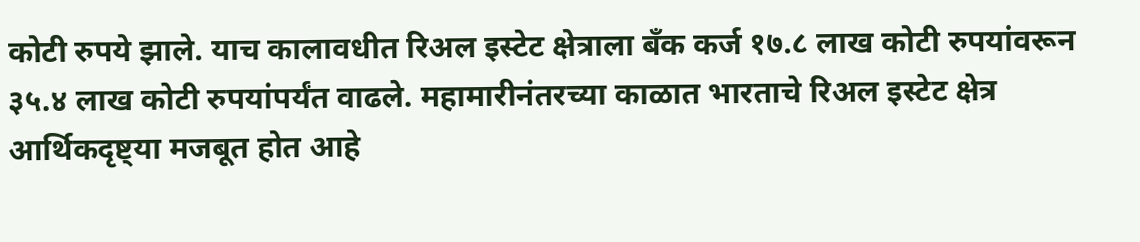कोटी रुपये झाले. याच कालावधीत रिअल इस्टेट क्षेत्राला बँक कर्ज १७.८ लाख कोटी रुपयांवरून ३५.४ लाख कोटी रुपयांपर्यंत वाढले. महामारीनंतरच्या काळात भारताचे रिअल इस्टेट क्षेत्र आर्थिकदृष्ट्या मजबूत होत आहे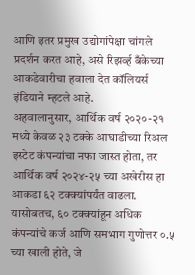आणि इतर प्रमुख उद्योगांपेक्षा चांगले प्रदर्शन करत आहे, असे रिझर्व्ह बँकेच्या आकडेवारीचा हवाला देत कॉलियर्स इंडियाने म्हटले आहे.
अहवालानुसार, आर्थिक वर्ष २०२०-२१ मध्ये केवळ २३ टक्के आघाडीच्या रिअल इस्टेट कंपन्यांचा नफा जास्त होता, तर आर्थिक वर्ष २०२४-२५ च्या अखेरीस हा आकडा ६२ टक्क्यांपर्यंत वाढला. यासोबतच, ६० टक्क्यांहून अधिक कंपन्यांचे कर्ज आणि समभाग गुणोत्तर ०.५ च्या खाली होते, जे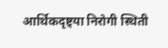आर्थिकदृष्ट्या निरोगी स्थिती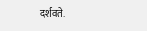दर्शवते.